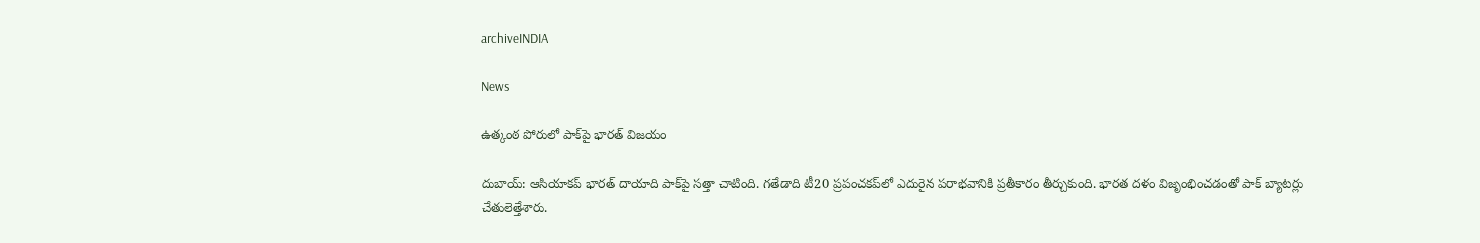archiveINDIA

News

ఉత్కంఠ పోరులో పాక్‌పై భారత్‌ విజయం

దుబాయ్: ఆసియాకప్ భారత్ దాయాది పాక్‌పై సత్తా చాటింది. గతేడాది టీ20 ప్రపంచకప్‌లో ఎదురైన పరాభవానికి ప్రతీకారం తీర్చుకుంది. భారత దళం విజృంభించడంతో పాక్ బ్యాటర్లు చేతులెత్తేశారు.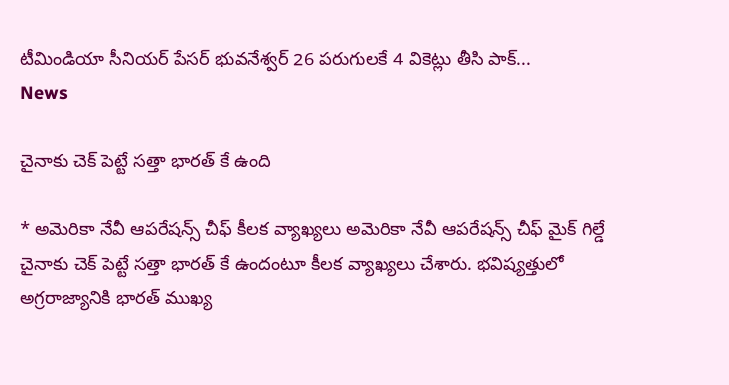టీమిండియా సీనియర్ పేసర్ భువనేశ్వర్ 26 పరుగులకే 4 వికెట్లు తీసి పాక్...
News

చైనాకు చెక్ పెట్టే సత్తా భారత్ కే ఉంది

* అమెరికా నేవీ ఆపరేషన్స్ చీఫ్ కీలక వ్యాఖ్యలు అమెరికా నేవీ ఆపరేషన్స్ చీఫ్ మైక్‌ గిల్డే చైనాకు చెక్ పెట్టే సత్తా భారత్ కే ఉందంటూ కీలక వ్యాఖ్యలు చేశారు. భవిష్యత్తులో అగ్రరాజ్యానికి భారత్ ముఖ్య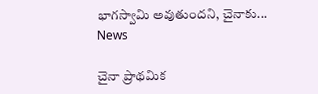భాగస్వామి అవుతుందని, చైనాకు...
News

చైనా ప్రాథమిక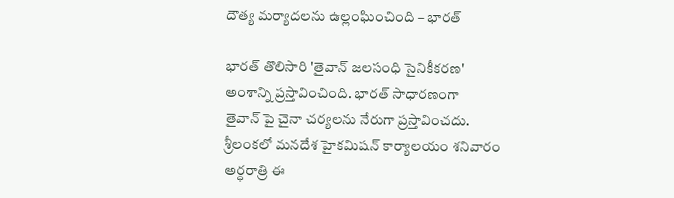దౌత్య మర్యాదలను ఉల్లంఘించింది – భారత్

భారత్‌ తొలిసారి 'తైవాన్‌ జలసంధి సైనికీకరణ' అంశాన్ని ప్రస్తావించింది. భారత్‌ సాధారణంగా తైవాన్ ‌పై చైనా చర్యలను నేరుగా ప్రస్తావించదు. శ్రీలంకలో మనదేశ హైకమిషన్‌ కార్యాలయం శనివారం అర్ధరాత్రి ఈ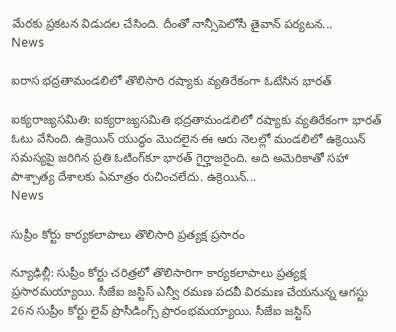మేరకు ప్రకటన విడుదల చేసింది. దీంతో నాన్సీపెలోసీ తైవాన్‌ పర్యటన...
News

ఐరాస భద్రతామండలిలో తొలిసారి రష్యాకు వ్యతిరేకంగా ఓటేసిన భారత్

ఐక్యరాజ్యసమితి: ఐక్యరాజ్యసమితి భద్రతామండలిలో రష్యాకు వ్యతిరేకంగా భారత్‌ ఓటు వేసింది. ఉక్రెయిన్‌ యుద్ధం మొదలైన ఈ ఆరు నెలల్లో మండలిలో ఉక్రెయిన్‌ సమస్యపై జరిగిన ప్రతి ఓటింగ్‌కూ భారత్‌ గైర్హాజరైంది. అది అమెరికాతో సహా పాశ్చాత్య దేశాలకు ఏమాత్రం రుచించలేదు. ఉక్రెయిన్‌...
News

సుప్రీం కోర్టు కార్యకలాపాలు తొలిసారి ప్రత్యక్ష ప్రసారం

న్యూఢిల్లీ: సుప్రీం కోర్టు చరిత్రలో తొలిసారిగా కార్యకలాపాలు ప్రత్యక్ష ప్రసారమ‌య్యాయి. సీజేఐ జస్టిస్ ఎన్వీ రమణ పదవీ విరమణ చేయనున్న ఆగస్టు 26న సుప్రీం కోర్టు లైవ్ ప్రొసీడింగ్స్ ప్రారంభమయ్యాయి. సీజేఐ జస్టిస్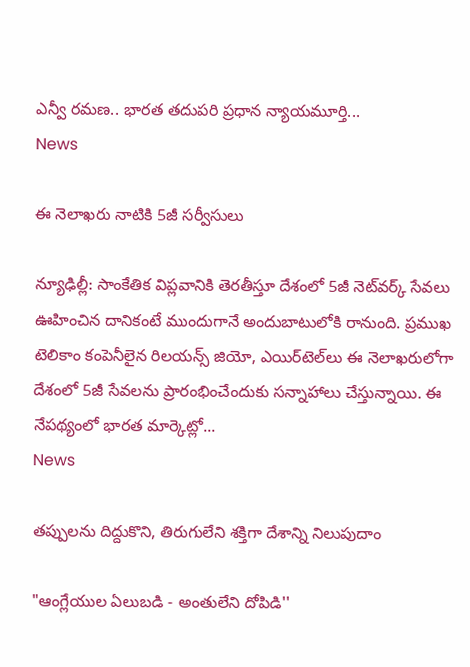ఎన్వీ రమణ.. భారత తదుపరి ప్రధాన న్యాయమూర్తి...
News

ఈ నెలాఖరు నాటికి 5జీ సర్వీసులు

న్యూఢిల్లీ: సాంకేతిక విప్లవానికి తెరతీస్తూ దేశంలో 5జీ నెట్‌వర్క్‌ సేవలు ఊహించిన దానికంటే ముందుగానే అందుబాటులోకి రానుంది. ప్రముఖ టెలికాం కంపెనీలైన రిలయన్స్‌ జియో, ఎయిర్‌టెల్‌లు ఈ నెలాఖరులోగా దేశంలో 5జీ సేవలను ప్రారంభించేందుకు సన్నాహాలు చేస్తున్నాయి. ఈ నేపథ్యంలో భారత మార్కెట్లో...
News

తప్పులను దిద్దుకొని, తిరుగులేని శక్తిగా దేశాన్ని నిలుపుదాం

"ఆంగ్లేయుల ఏలుబడి - అంతులేని దోపిడి''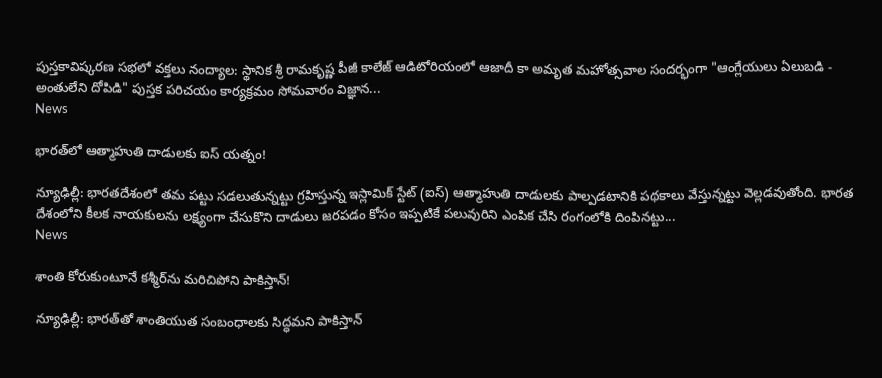పుస్త‌కావిష్క‌ర‌ణ స‌భ‌లో వ‌క్త‌లు నంద్యాల: స్థానిక శ్రీ రామకృష్ణ పీజీ కాలేజ్ ఆడిటోరియంలో ఆజాదీ కా అమృత మ‌హోత్స‌వాల సందర్భంగా "ఆంగ్లేయులు ఏలుబడి - అంతులేని దోపిడి" పుస్తక పరిచయం కార్యక్రమం సోమ‌వారం విజ్ఞాన...
News

భార‌త్‌లో ఆత్మాహుతి దాడులకు ఐస్ యత్నం!

న్యూఢిల్లీ: భారతదేశంలో తమ పట్టు సడలుతున్నట్టు గ్రహిస్తున్న ఇస్లామిక్ స్టేట్ (ఐస్) ఆత్మాహుతి దాడులకు పాల్పడటానికి పథ‌కాలు వేస్తున్నట్టు వెల్ల‌డ‌వుతోంది. భారత దేశంలోని కీలక నాయకులను లక్ష్యంగా చేసుకొని దాడులు జరపడం కోసం ఇప్పటికే పలువురిని ఎంపిక చేసి రంగంలోకి దింపినట్టు...
News

శాంతి కోరుకుంటూనే క‌శ్మీర్‌ను మ‌రిచిపోని పాకిస్తాన్‌!

న్యూఢిల్లీ: భారత్‌తో శాంతియుత సంబంధాలకు సిద్ధమని పాకిస్తాన్‌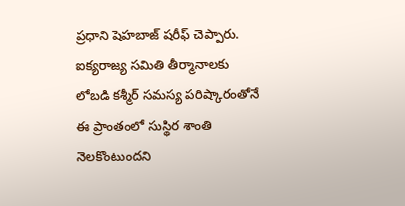ప్రధాని షెహబాజ్‌ షరీఫ్‌ చెప్పారు. ఐక్యరాజ్య సమితి తీర్మానాలకు లోబడి కశ్మీర్‌ సమస్య పరిష్కారంతోనే ఈ ప్రాంతంలో సుస్థిర శాంతి నెలకొంటుందని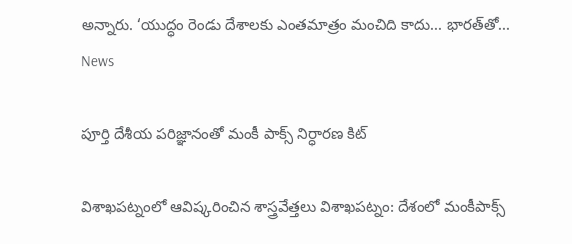అన్నారు. ‘యుద్ధం రెండు దేశాలకు ఎంతమాత్రం మంచిది కాదు... భారత్‌తో...
News

పూర్తి దేశీయ పరిజ్ఞానంతో మంకీ పాక్స్ నిర్ధారణ కిట్

విశాఖపట్నంలో ఆవిష్కరించిన శాస్త్రవేత్తలు విశాఖపట్నం: దేశంలో మంకీపాక్స్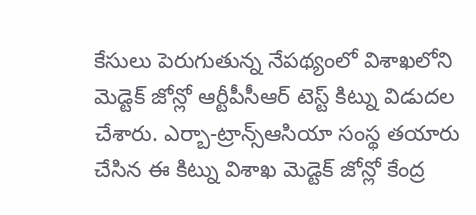కేసులు పెరుగుతున్న నేపథ్యంలో విశాఖలోని మెడ్టెక్ జోన్లో ఆర్టీపీసీఆర్ టెస్ట్ కిట్ను విడుదల చేశారు. ఎర్బా-ట్రాన్స్ఆసియా సంస్థ తయారు చేసిన ఈ కిట్ను విశాఖ మెడ్టెక్ జోన్లో కేంద్ర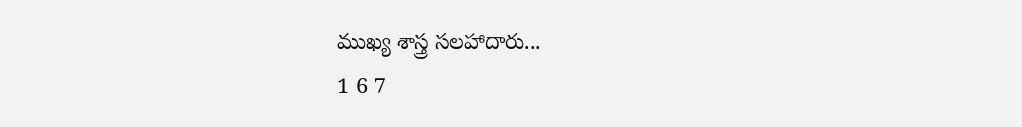ముఖ్య శాస్త్ర సలహాదారు...
1 6 7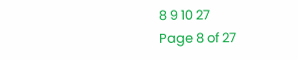8 9 10 27
Page 8 of 27